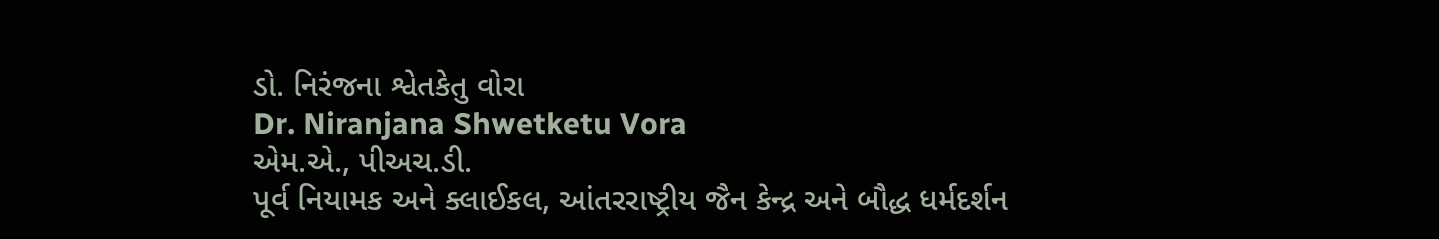ડો. નિરંજના શ્વેતકેતુ વોરા
Dr. Niranjana Shwetketu Vora
એમ.એ., પીઅચ.ડી.
પૂર્વ નિયામક અને ક્લાઈકલ, આંતરરાષ્ટ્રીય જૈન કેન્દ્ર અને બૌદ્ધ ધર્મદર્શન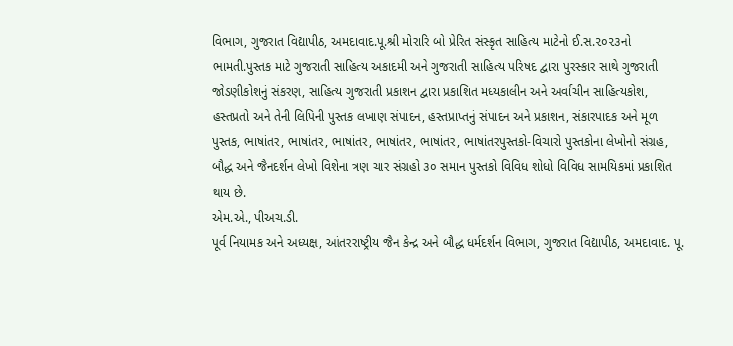વિભાગ, ગુજરાત વિદ્યાપીઠ, અમદાવાદ.પૂ.શ્રી મોરારિ બો પ્રેરિત સંસ્કૃત સાહિત્ય માટેનો ઈ.સ.૨૦૨૩નો ભામતી.પુસ્તક માટે ગુજરાતી સાહિત્ય અકાદમી અને ગુજરાતી સાહિત્ય પરિષદ દ્વારા પુરસ્કાર સાથે ગુજરાતી જોડણીકોશનું સંકરણ, સાહિત્ય ગુજરાતી પ્રકાશન દ્વારા પ્રકાશિત મધ્યકાલીન અને અર્વાચીન સાહિત્યકોશ, હસ્તપ્રતો અને તેની લિપિની પુસ્તક લખાણ સંપાદન, હસ્તપ્રાપ્તનું સંપાદન અને પ્રકાશન, સંકારપાદક અને મૂળ પુસ્તક, ભાષાંતર, ભાષાંતર, ભાષાંતર, ભાષાંતર, ભાષાંતર, ભાષાંતરપુસ્તકો-વિચારો પુસ્તકોના લેખોનો સંગ્રહ, બૌદ્ધ અને જૈનદર્શન લેખો વિશેના ત્રણ ચાર સંગ્રહો ૩૦ સમાન પુસ્તકો વિવિધ શોધો વિવિધ સામયિકમાં પ્રકાશિત થાય છે.
એમ.એ., પીઅચ.ડી.
પૂર્વ નિયામક અને અધ્યક્ષ, આંતરરાષ્ટ્રીય જૈન કેન્દ્ર અને બૌદ્ધ ધર્મદર્શન વિભાગ, ગુજરાત વિદ્યાપીઠ, અમદાવાદ. પૂ.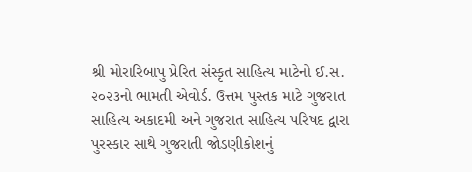શ્રી મોરારિબાપુ પ્રેરિત સંસ્કૃત સાહિત્ય માટેનો ઈ.સ. ૨૦૨૩નો ભામતી એવોર્ડ. ઉત્તમ પુસ્તક માટે ગુજરાત સાહિત્ય અકાદમી અને ગુજરાત સાહિત્ય પરિષદ દ્વારા પુરસ્કાર સાથે ગુજરાતી જોડણીકોશનું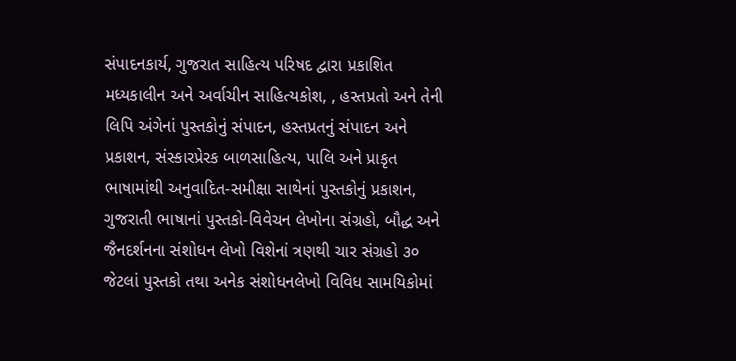સંપાદનકાર્ય, ગુજરાત સાહિત્ય પરિષદ દ્વારા પ્રકાશિત મધ્યકાલીન અને અર્વાચીન સાહિત્યકોશ, , હસ્તપ્રતો અને તેની લિપિ અંગેનાં પુસ્તકોનું સંપાદન, હસ્તપ્રતનું સંપાદન અને પ્રકાશન, સંસ્કારપ્રેરક બાળસાહિત્ય, પાલિ અને પ્રાકૃત ભાષામાંથી અનુવાદિત-સમીક્ષા સાથેનાં પુસ્તકોનું પ્રકાશન, ગુજરાતી ભાષાનાં પુસ્તકો-વિવેચન લેખોના સંગ્રહો, બૌદ્ધ અને જૈનદર્શનના સંશોધન લેખો વિશેનાં ત્રણથી ચાર સંગ્રહો ૩૦ જેટલાં પુસ્તકો તથા અનેક સંશોધનલેખો વિવિધ સામયિકોમાં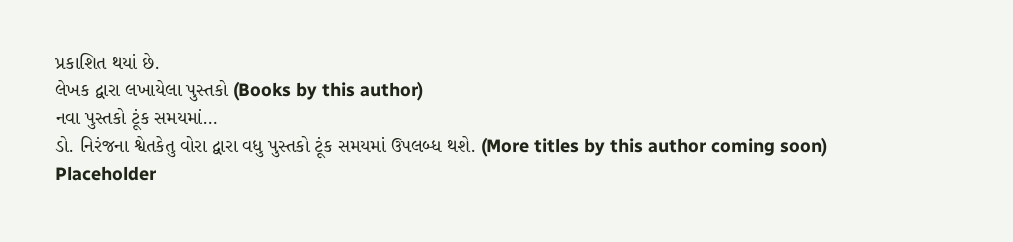પ્રકાશિત થયાં છે.
લેખક દ્વારા લખાયેલા પુસ્તકો (Books by this author)
નવા પુસ્તકો ટૂંક સમયમાં…
ડો. નિરંજના શ્વેતકેતુ વોરા દ્વારા વધુ પુસ્તકો ટૂંક સમયમાં ઉપલબ્ધ થશે. (More titles by this author coming soon)
Placeholder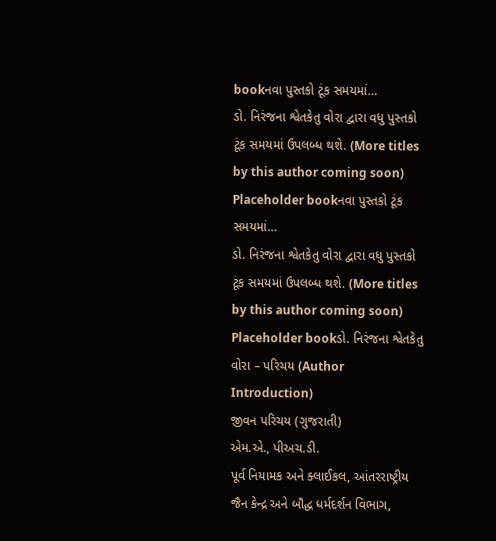bookનવા પુસ્તકો ટૂંક સમયમાં…
ડો. નિરંજના શ્વેતકેતુ વોરા દ્વારા વધુ પુસ્તકો ટૂંક સમયમાં ઉપલબ્ધ થશે. (More titles by this author coming soon)
Placeholder bookનવા પુસ્તકો ટૂંક સમયમાં…
ડો. નિરંજના શ્વેતકેતુ વોરા દ્વારા વધુ પુસ્તકો ટૂંક સમયમાં ઉપલબ્ધ થશે. (More titles by this author coming soon)
Placeholder bookડો. નિરંજના શ્વેતકેતુ વોરા – પરિચય (Author Introduction)
જીવન પરિચય (ગુજરાતી)
એમ.એ., પીઅચ.ડી.
પૂર્વ નિયામક અને ક્લાઈકલ, આંતરરાષ્ટ્રીય જૈન કેન્દ્ર અને બૌદ્ધ ધર્મદર્શન વિભાગ,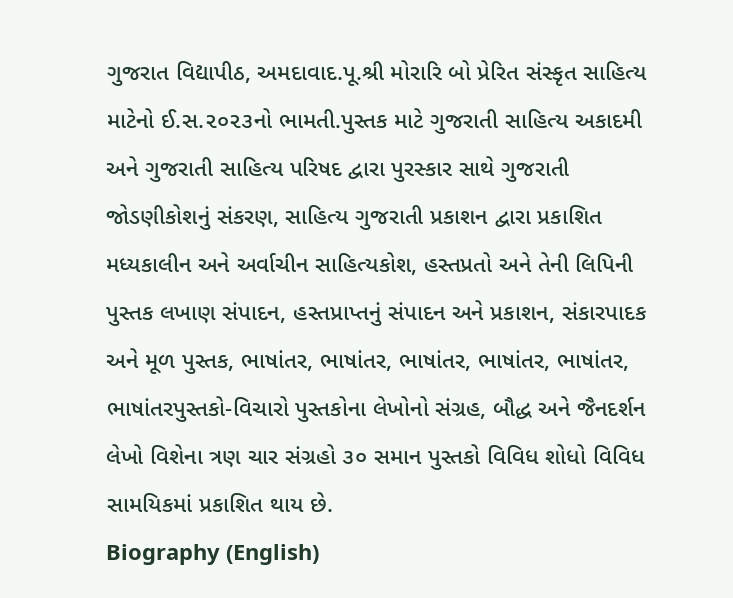ગુજરાત વિદ્યાપીઠ, અમદાવાદ.પૂ.શ્રી મોરારિ બો પ્રેરિત સંસ્કૃત સાહિત્ય માટેનો ઈ.સ.૨૦૨૩નો ભામતી.પુસ્તક માટે ગુજરાતી સાહિત્ય અકાદમી અને ગુજરાતી સાહિત્ય પરિષદ દ્વારા પુરસ્કાર સાથે ગુજરાતી જોડણીકોશનું સંકરણ, સાહિત્ય ગુજરાતી પ્રકાશન દ્વારા પ્રકાશિત મધ્યકાલીન અને અર્વાચીન સાહિત્યકોશ, હસ્તપ્રતો અને તેની લિપિની પુસ્તક લખાણ સંપાદન, હસ્તપ્રાપ્તનું સંપાદન અને પ્રકાશન, સંકારપાદક અને મૂળ પુસ્તક, ભાષાંતર, ભાષાંતર, ભાષાંતર, ભાષાંતર, ભાષાંતર, ભાષાંતરપુસ્તકો-વિચારો પુસ્તકોના લેખોનો સંગ્રહ, બૌદ્ધ અને જૈનદર્શન લેખો વિશેના ત્રણ ચાર સંગ્રહો ૩૦ સમાન પુસ્તકો વિવિધ શોધો વિવિધ સામયિકમાં પ્રકાશિત થાય છે.
Biography (English)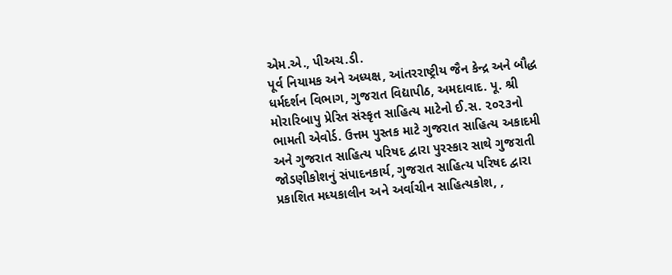એમ.એ., પીઅચ.ડી.
પૂર્વ નિયામક અને અધ્યક્ષ, આંતરરાષ્ટ્રીય જૈન કેન્દ્ર અને બૌદ્ધ ધર્મદર્શન વિભાગ, ગુજરાત વિદ્યાપીઠ, અમદાવાદ. પૂ. શ્રી મોરારિબાપુ પ્રેરિત સંસ્કૃત સાહિત્ય માટેનો ઈ.સ. ૨૦૨૩નો ભામતી એવોર્ડ. ઉત્તમ પુસ્તક માટે ગુજરાત સાહિત્ય અકાદમી અને ગુજરાત સાહિત્ય પરિષદ દ્વારા પુરસ્કાર સાથે ગુજરાતી જોડણીકોશનું સંપાદનકાર્ય, ગુજરાત સાહિત્ય પરિષદ દ્વારા પ્રકાશિત મધ્યકાલીન અને અર્વાચીન સાહિત્યકોશ, ,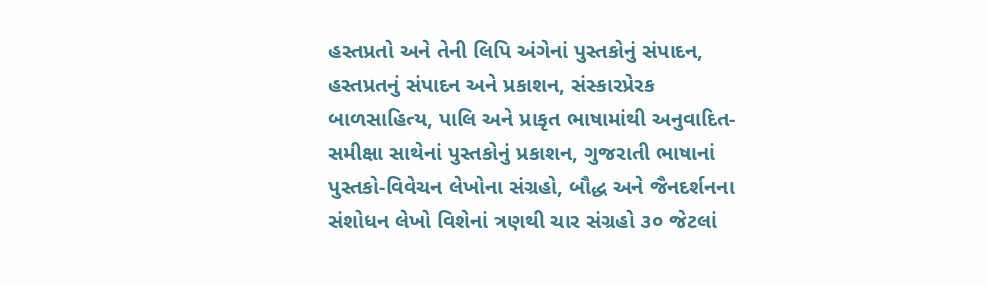હસ્તપ્રતો અને તેની લિપિ અંગેનાં પુસ્તકોનું સંપાદન, હસ્તપ્રતનું સંપાદન અને પ્રકાશન, સંસ્કારપ્રેરક બાળસાહિત્ય, પાલિ અને પ્રાકૃત ભાષામાંથી અનુવાદિત-સમીક્ષા સાથેનાં પુસ્તકોનું પ્રકાશન, ગુજરાતી ભાષાનાં પુસ્તકો-વિવેચન લેખોના સંગ્રહો, બૌદ્ધ અને જૈનદર્શનના સંશોધન લેખો વિશેનાં ત્રણથી ચાર સંગ્રહો ૩૦ જેટલાં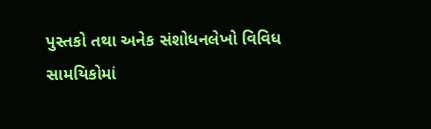પુસ્તકો તથા અનેક સંશોધનલેખો વિવિધ સામયિકોમાં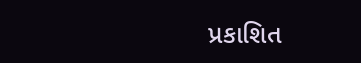પ્રકાશિત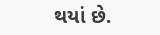થયાં છે.